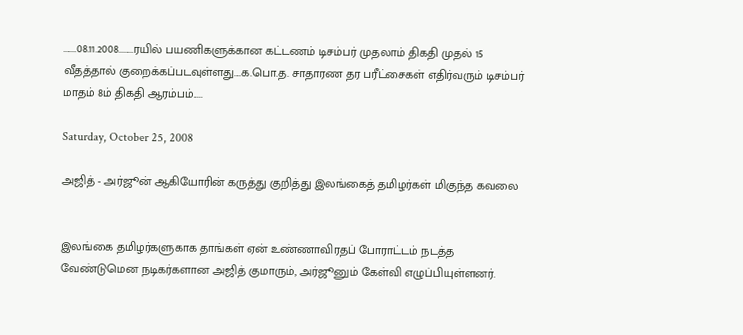.......08.11.2008........ரயில் பயணிகளுக்கான கட்டணம் டிசம்பர் முதலாம் திகதி முதல் 15 வீதத்தால் குறைக்கப்படவுள்ளது....க.பொ.த. சாதாரண தர பரீட்சைகள் எதிர்வரும் டிசம்பர் மாதம் 8ம் திகதி ஆரம்பம்.....

Saturday, October 25, 2008

அஜித் - அர்ஜூன் ஆகியோரின் கருத்து குறித்து இலங்கைத் தமிழர்கள் மிகுந்த கவலை


இலங்கை தமிழர்களுகாக தாங்கள் ஏன் உண்ணாவிரதப் போராட்டம் நடத்த வேண்டுமென நடிகர்களான அஜித் குமாரும், அர்ஜூனும் கேள்வி எழுப்பியுள்ளனர்.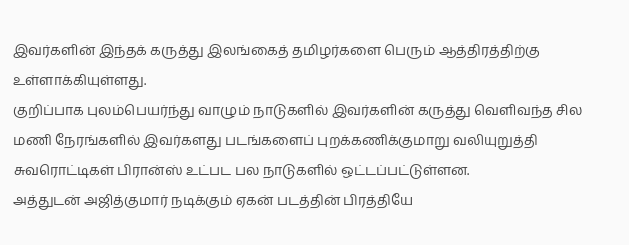இவர்களின் இந்தக் கருத்து இலங்கைத் தமிழர்களை பெரும் ஆத்திரத்திற்கு உள்ளாக்கியுள்ளது.
குறிப்பாக புலம்பெயர்ந்து வாழும் நாடுகளில் இவர்களின் கருத்து வெளிவந்த சில மணி நேரங்களில் இவர்களது படங்களைப் புறக்கணிக்குமாறு வலியுறுத்தி சுவரொட்டிகள் பிரான்ஸ் உட்பட பல நாடுகளில் ஒட்டப்பட்டுள்ளன.
அத்துடன் அஜித்குமார் நடிக்கும் ஏகன் படத்தின் பிரத்தியே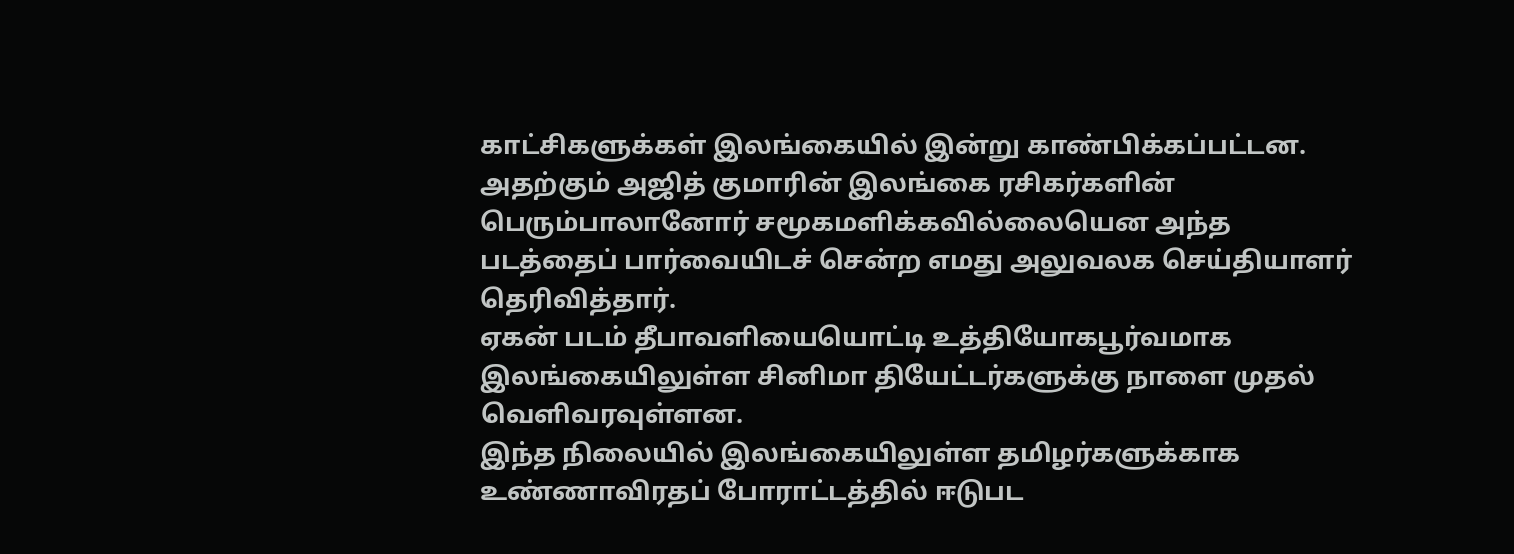காட்சிகளுக்கள் இலங்கையில் இன்று காண்பிக்கப்பட்டன.
அதற்கும் அஜித் குமாரின் இலங்கை ரசிகர்களின் பெரும்பாலானோர் சமூகமளிக்கவில்லையென அந்த படத்தைப் பார்வையிடச் சென்ற எமது அலுவலக செய்தியாளர் தெரிவித்தார்.
ஏகன் படம் தீபாவளியையொட்டி உத்தியோகபூர்வமாக இலங்கையிலுள்ள சினிமா தியேட்டர்களுக்கு நாளை முதல் வெளிவரவுள்ளன.
இந்த நிலையில் இலங்கையிலுள்ள தமிழர்களுக்காக உண்ணாவிரதப் போராட்டத்தில் ஈடுபட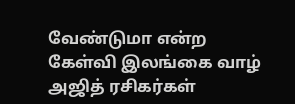வேண்டுமா என்ற கேள்வி இலங்கை வாழ் அஜித் ரசிகர்கள்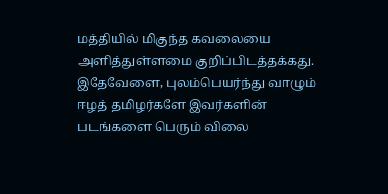மத்தியில் மிகுந்த கவலையை அளித்துள்ளமை குறிப்பிடத்தக்கது.
இதேவேளை, புலம்பெயர்ந்து வாழும் ஈழத் தமிழர்களே இவர்களின் படங்களை பெரும் விலை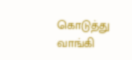கொடுத்து வாங்கி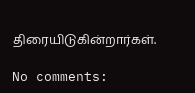திரையிடுகின்றார்கள்.

No comments: